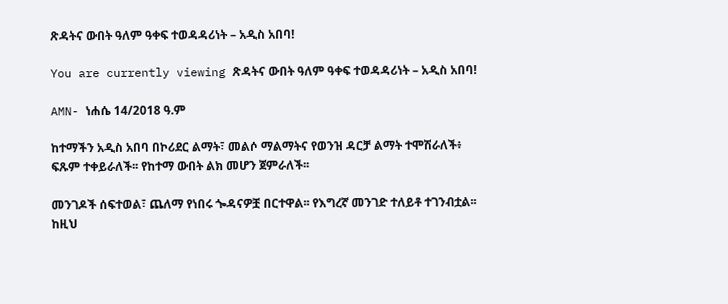ጽዳትና ውበት ዓለም ዓቀፍ ተወዳዳሪነት – አዲስ አበባ!

You are currently viewing ጽዳትና ውበት ዓለም ዓቀፍ ተወዳዳሪነት – አዲስ አበባ!

AMN- ነሐሴ 14/2018 ዓ.ም

ከተማችን አዲስ አበባ በኮሪደር ልማት፣ መልሶ ማልማትና የወንዝ ዳርቻ ልማት ተሞሽራለች፥ ፍጹም ተቀይራለች፡፡ የከተማ ውበት ልክ መሆን ጀምራለች፡፡

መንገዶች ሰፍተወል፣ ጨለማ የነበሩ ጐዳናዎቿ በርተዋል፡፡ የእግረኛ መንገድ ተለይቶ ተገንብቷል፡፡ ከዚህ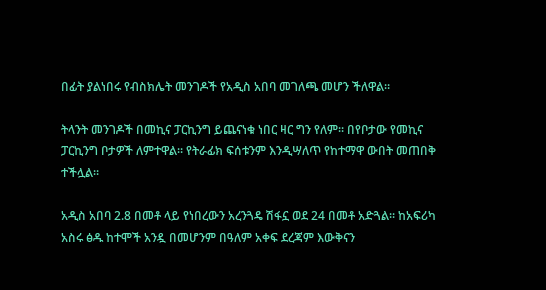በፊት ያልነበሩ የብስክሌት መንገዶች የአዲስ አበባ መገለጫ መሆን ችለዋል።

ትላንት መንገዶች በመኪና ፓርኪንግ ይጨናነቁ ነበር ዛር ግን የለም፡፡ በየቦታው የመኪና ፓርኪንግ ቦታዎች ለምተዋል፡፡ የትራፊክ ፍሰቱንም እንዲሣለጥ የከተማዋ ውበት መጠበቅ ተችሏል፡፡

አዲስ አበባ 2.8 በመቶ ላይ የነበረውን አረንጓዴ ሽፋኗ ወደ 24 በመቶ አድጓል፡፡ ከአፍሪካ አስሩ ፅዱ ከተሞች አንዷ በመሆንም በዓለም አቀፍ ደረጃም እውቅናን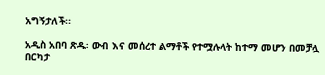አግኝታለች፡፡

አዲስ አበባ ጽዱ፡ ውብ እና መሰረተ ልማቶች የተሟሉላት ከተማ መሆን በመቻሏ በርካታ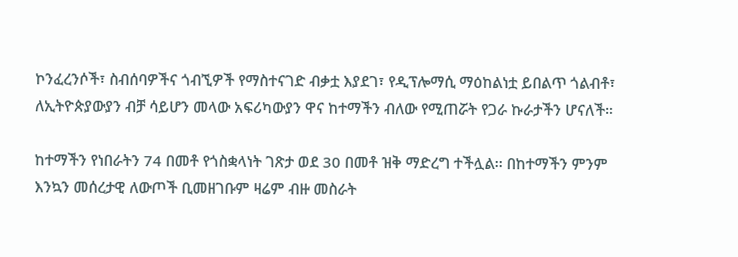ኮንፈረንሶች፣ ስብሰባዎችና ጎብኚዎች የማስተናገድ ብቃቷ እያደገ፣ የዲፕሎማሲ ማዕከልነቷ ይበልጥ ጎልብቶ፣ ለኢትዮጵያውያን ብቻ ሳይሆን መላው አፍሪካውያን ዋና ከተማችን ብለው የሚጠሯት የጋራ ኩራታችን ሆናለች።

ከተማችን የነበራትን 74 በመቶ የጎስቋላነት ገጽታ ወደ 30 በመቶ ዝቅ ማድረግ ተችሏል፡፡ በከተማችን ምንም እንኳን መሰረታዊ ለውጦች ቢመዘገቡም ዛሬም ብዙ መስራት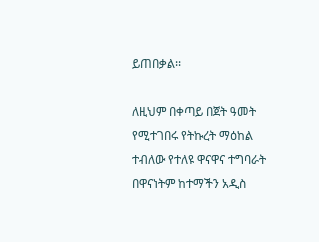ይጠበቃል፡፡

ለዚህም በቀጣይ በጀት ዓመት የሚተገበሩ የትኩረት ማዕከል ተብለው የተለዩ ዋናዋና ተግባራት በዋናነትም ከተማችን አዲስ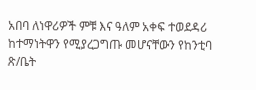አበባ ለነዋሪዎች ምቹ እና ዓለም አቀፍ ተወደዳሪ ከተማነትዋን የሚያረጋግጡ መሆናቸውን የከንቲባ ጽ/ቤት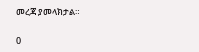መረጃ ያመላክታል።

0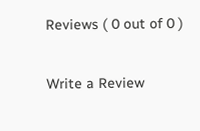Reviews ( 0 out of 0 )

Write a Review